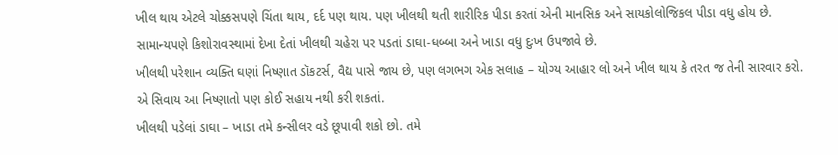ખીલ થાય એટલે ચોક્કસપણે ચિંતા થાય, દર્દ પણ થાય. પણ ખીલથી થતી શારીરિક પીડા કરતાં એની માનસિક અને સાયકોલોજિકલ પીડા વધુ હોય છે. સામાન્યપણે કિશોરાવસ્થામાં દેખા દેતાં ખીલથી ચહેરા પર પડતાં ડાઘા-ધબ્બા અને ખાડા વધુ દુઃખ ઉપજાવે છે.
ખીલથી પરેશાન વ્યક્તિ ઘણાં નિષ્ણાત ડૉકટર્સ, વૈદ્ય પાસે જાય છે, પણ લગભગ એક સલાહ – યોગ્ય આહાર લો અને ખીલ થાય કે તરત જ તેની સારવાર કરો. એ સિવાય આ નિષ્ણાતો પણ કોઈ સહાય નથી કરી શકતાં.
ખીલથી પડેલાં ડાઘા – ખાડા તમે કન્સીલર વડે છૂપાવી શકો છો. તમે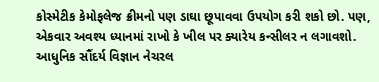કોસ્મેટીક કેમોફલેજ ક્રીમનો પણ ડાઘા છૂપાવવા ઉપયોગ કરી શકો છો. પણ, એકવાર અવશ્ય ધ્યાનમાં રાખો કે ખીલ પર ક્યારેય કન્સીલર ન લગાવશો.
આધુનિક સૌંદર્ય વિજ્ઞાન નેચરલ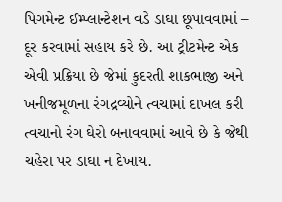પિગમેન્ટ ઈમ્પ્લાન્ટેશન વડે ડાઘા છૂપાવવામાં – દૂર કરવામાં સહાય કરે છે. આ ટ્રીટમેન્ટ એક એવી પ્રક્રિયા છે જેમાં કુદરતી શાકભાજી અને ખનીજમૂળના રંગદ્રવ્યોને ત્વચામાં દાખલ કરી ત્વચાનો રંગ ઘેરો બનાવવામાં આવે છે કે જેથી ચહેરા પર ડાઘા ન દેખાય.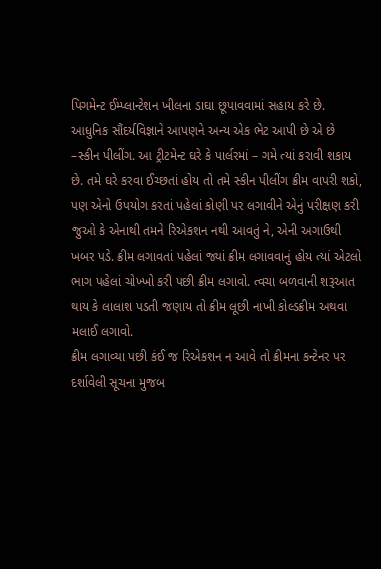પિગમેન્ટ ઈમ્પ્લાન્ટેશન ખીલના ડાઘા છૂપાવવામાં સહાય કરે છે.
આધુનિક સૌંદર્યવિજ્ઞાને આપણને અન્ય એક ભેટ આપી છે એ છે –સ્કીન પીલીંગ. આ ટ્રીટમેન્ટ ઘરે કે પાર્લરમાં – ગમે ત્યાં કરાવી શકાય છે. તમે ઘરે કરવા ઈચ્છતાં હોય તો તમે સ્કીન પીલીંગ ક્રીમ વાપરી શકો, પણ એનો ઉપયોગ કરતાં પહેલાં કોણી પર લગાવીને એનું પરીક્ષણ કરી જુઓ કે એનાથી તમને રિએકશન નથી આવતું ને, એની અગાઉથી ખબર પડે. ક્રીમ લગાવતાં પહેલાં જ્યાં ક્રીમ લગાવવાનું હોય ત્યાં એટલો ભાગ પહેલાં ચોખ્ખો કરી પછી ક્રીમ લગાવો. ત્વચા બળવાની શરૂઆત થાય કે લાલાશ પડતી જણાય તો ક્રીમ લૂછી નાખી કોલ્ડક્રીમ અથવા મલાઈ લગાવો.
ક્રીમ લગાવ્યા પછી કંઈ જ રિએકશન ન આવે તો ક્રીમના કન્ટેનર પર દર્શાવેલી સૂચના મુજબ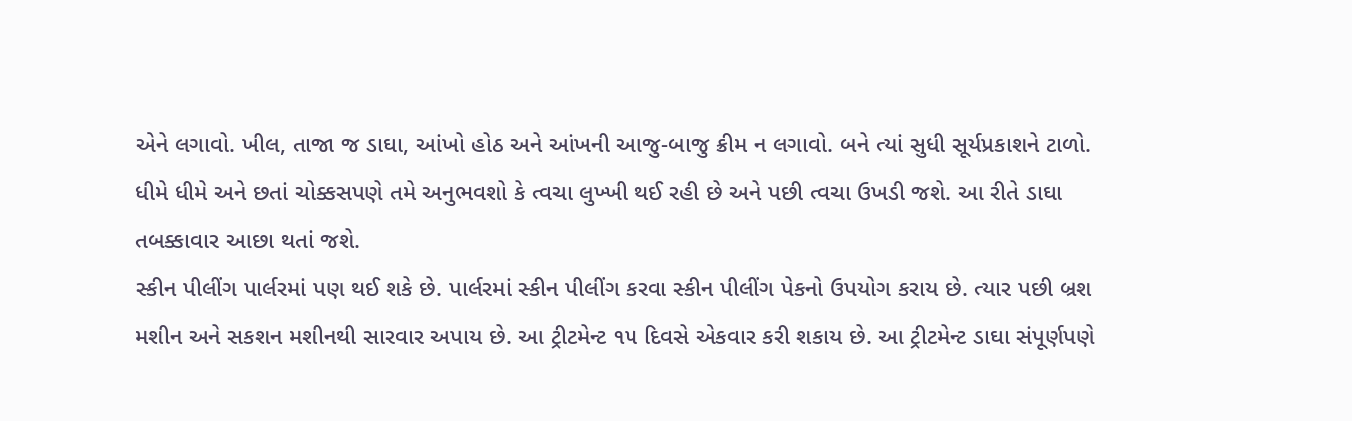એને લગાવો. ખીલ, તાજા જ ડાઘા, આંખો હોઠ અને આંખની આજુ-બાજુ ક્રીમ ન લગાવો. બને ત્યાં સુધી સૂર્યપ્રકાશને ટાળો. ધીમે ધીમે અને છતાં ચોક્કસપણે તમે અનુભવશો કે ત્વચા લુખ્ખી થઈ રહી છે અને પછી ત્વચા ઉખડી જશે. આ રીતે ડાઘા તબક્કાવાર આછા થતાં જશે.
સ્કીન પીલીંગ પાર્લરમાં પણ થઈ શકે છે. પાર્લરમાં સ્કીન પીલીંગ કરવા સ્કીન પીલીંગ પેકનો ઉપયોગ કરાય છે. ત્યાર પછી બ્રશ મશીન અને સકશન મશીનથી સારવાર અપાય છે. આ ટ્રીટમેન્ટ ૧૫ દિવસે એકવાર કરી શકાય છે. આ ટ્રીટમેન્ટ ડાઘા સંપૂર્ણપણે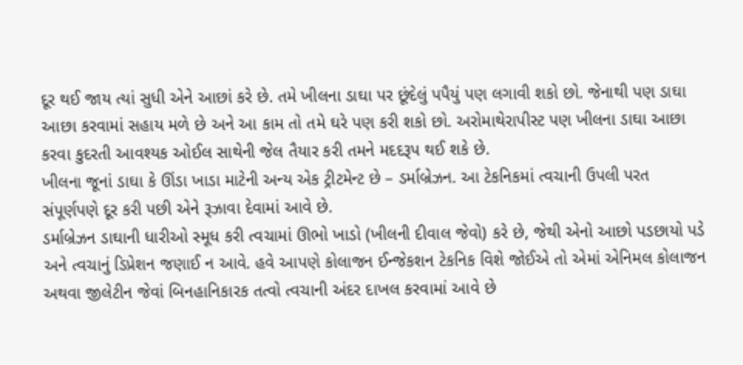દૂર થઈ જાય ત્યાં સુધી એને આછાં કરે છે. તમે ખીલના ડાઘા પર છૂંદેલું પપૈયું પણ લગાવી શકો છો. જેનાથી પણ ડાઘા આછા કરવામાં સહાય મળે છે અને આ કામ તો તમે ઘરે પણ કરી શકો છો. અરોમાથેરાપીસ્ટ પણ ખીલના ડાઘા આછા કરવા કુદરતી આવશ્યક ઓઈલ સાથેની જેલ તૈયાર કરી તમને મદદરૂપ થઈ શકે છે.
ખીલના જૂનાં ડાઘા કે ઊંડા ખાડા માટેની અન્ય એક ટ્રીટમેન્ટ છે – ડર્માબ્રેઝન. આ ટેકનિકમાં ત્વચાની ઉપલી પરત સંપૂર્ણપણે દૂર કરી પછી એને રૂઝાવા દેવામાં આવે છે.
ડર્માબ્રેઝન ડાઘાની ધારીઓ સ્મૂધ કરી ત્વચામાં ઊભો ખાડો (ખીલની દીવાલ જેવો) કરે છે, જેથી એનો આછો પડછાયો પડે અને ત્વચાનું ડિપ્રેશન જણાઈ ન આવે. હવે આપણે કોલાજન ઈન્જેકશન ટેકનિક વિશે જોઈએ તો એમાં એનિમલ કોલાજન અથવા જીલેટીન જેવાં બિનહાનિકારક તત્વો ત્વચાની અંદર દાખલ કરવામાં આવે છે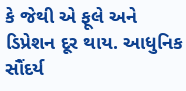કે જેથી એ ફૂલે અને ડિપ્રેશન દૂર થાય. આધુનિક સૌંદર્ય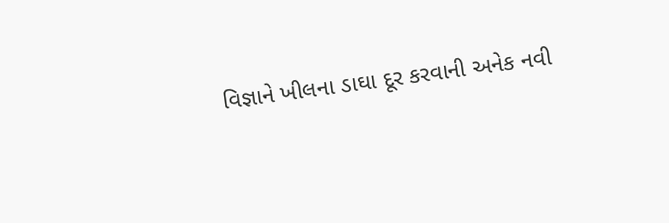વિજ્ઞાને ખીલના ડાઘા દૂર કરવાની અનેક નવી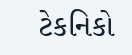ટેકનિકો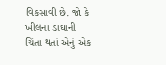વિકસાવી છે. જો કે ખીલના ડાઘાની ચિંતા થતાં એનું એક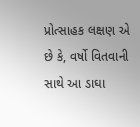પ્રોત્સાહક લક્ષણ એ છે કે, વર્ષો વિતવાની સાથે આ ડાઘા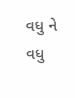વધુ ને વધુ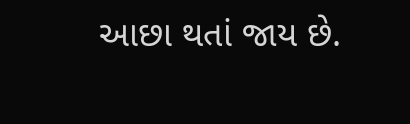આછા થતાં જાય છે.